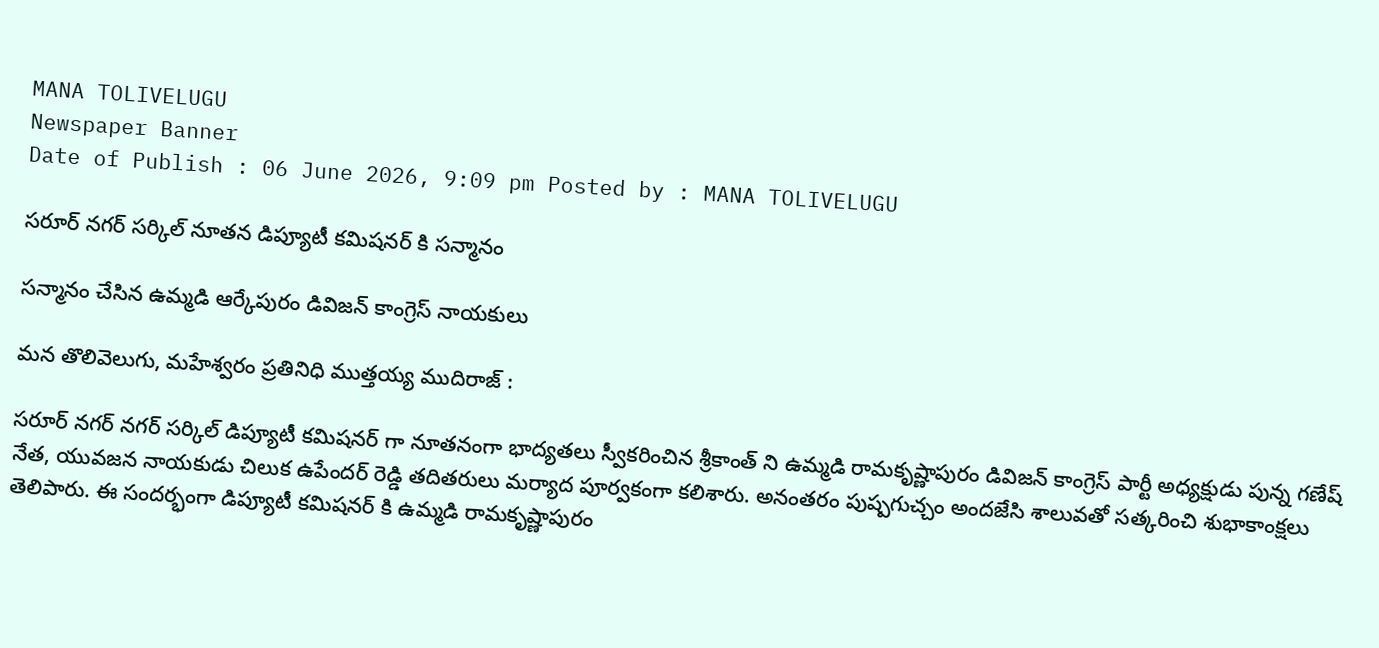MANA TOLIVELUGU
Newspaper Banner
Date of Publish : 06 June 2026, 9:09 pm Posted by : MANA TOLIVELUGU

సరూర్ నగర్ సర్కిల్ నూతన డిప్యూటీ కమిషనర్ కి సన్మానం

సన్మానం చేసిన ఉమ్మడి ఆర్కేపురం డివిజన్ కాంగ్రెస్ నాయకులు

మన తొలివెలుగు, మహేశ్వరం ప్రతినిధి ముత్తయ్య ముదిరాజ్ :

సరూర్ నగర్ నగర్ సర్కిల్ డిప్యూటీ కమిషనర్ గా నూతనంగా భాద్యతలు స్వీకరించిన శ్రీకాంత్ ని ఉమ్మడి రామకృష్ణాపురం డివిజన్ కాంగ్రెస్ పార్టీ అధ్యక్షుడు పున్న గణేష్ నేత, యువజన నాయకుడు చిలుక ఉపేందర్ రెడ్డి తదితరులు మర్యాద పూర్వకంగా కలిశారు. అనంతరం పుష్పగుచ్చం అందజేసి శాలువతో సత్కరించి శుభాకాంక్షలు తెలిపారు. ఈ సందర్భంగా డిప్యూటీ కమిషనర్ కి ఉమ్మడి రామకృష్ణాపురం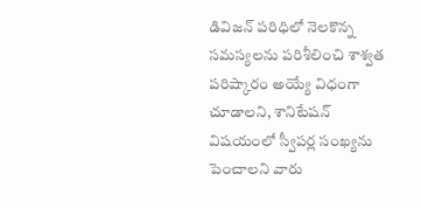డివిజన్ పరిధిలో నెలకొన్న సమస్యలను పరిశీలించి శాశ్వత పరిష్కారం అయ్యే విధంగా చూడాలని, శానిటేషన్ విషయంలో స్వీపర్ల సంఖ్యను పెంచాలని వారు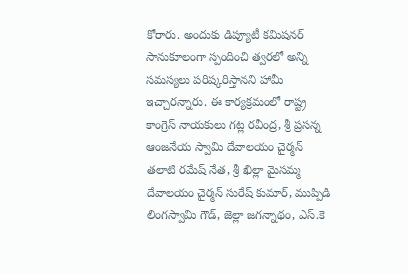కోరారు. అందుకు డిప్యూటీ కమిషనర్ సానుకూలంగా స్పందించి త్వరలో అన్ని సమస్యలు పరిష్కరిస్తానని హామీ ఇచ్చారన్నారు. ఈ కార్యక్రమంలో రాష్ట్ర కాంగ్రెస్ నాయకులు గట్ల రవీంద్ర, శ్రీ ప్రసన్న ఆంజనేయ స్వామి దేవాలయం చైర్మన్ తలాటి రమేష్ నేత, శ్రీ ఖిల్లా మైసమ్మ దేవాలయం చైర్మన్ సురేష్ కుమార్, ముప్పిడి లింగస్వామి గౌడ్, జెల్లా జగన్నాథం, ఎస్.కె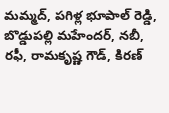మమ్మద్, పగిళ్ల భూపాల్ రెడ్డి, బొడ్డుపల్లి మహేందర్, నబీ, రఫీ, రామకృష్ణ గౌడ్, కిరణ్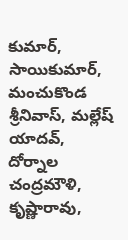కుమార్, సాయికుమార్, మంచుకొండ శ్రీనివాస్, మల్లేష్ యాదవ్, దోర్నాల చంద్రమౌళి, కృష్ణారావు,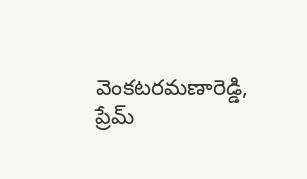వెంకటరమణారెడ్డి, ప్రేమ్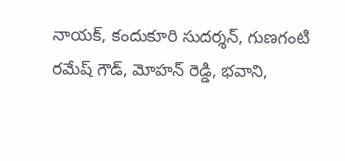నాయక్, కందుకూరి సుదర్శన్, గుణగంటి రమేష్ గౌడ్, మోహన్ రెడ్డి, భవాని,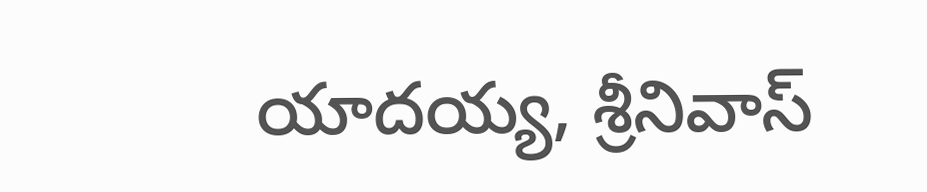యాదయ్య, శ్రీనివాస్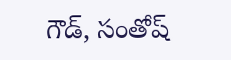గౌడ్, సంతోష్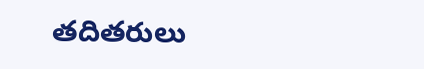తదితరులు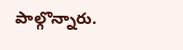పాల్గొన్నారు.